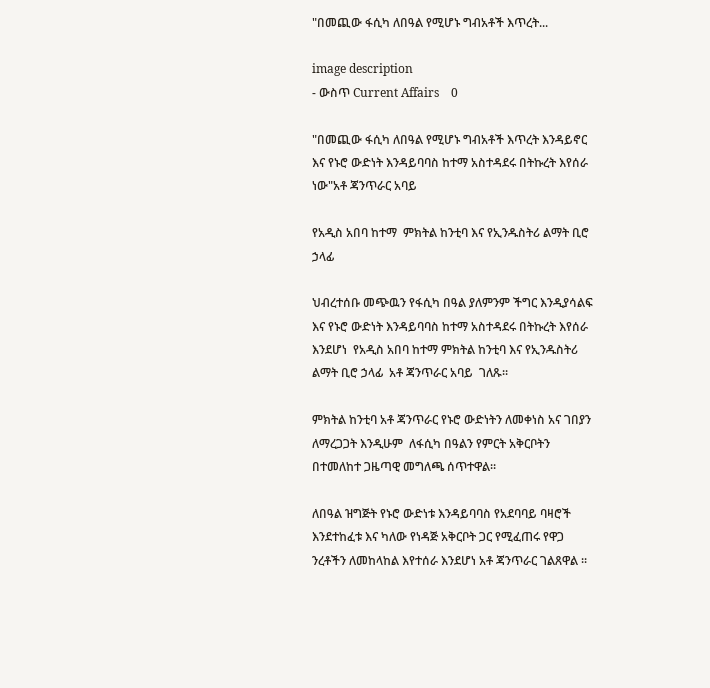"በመጪው ፋሲካ ለበዓል የሚሆኑ ግብአቶች እጥረት...

image description
- ውስጥ Current Affairs    0

"በመጪው ፋሲካ ለበዓል የሚሆኑ ግብአቶች እጥረት እንዳይኖር እና የኑሮ ውድነት እንዳይባባስ ከተማ አስተዳደሩ በትኩረት እየሰራ ነው"አቶ ጃንጥራር አባይ

የአዲስ አበባ ከተማ  ምክትል ከንቲባ እና የኢንዱስትሪ ልማት ቢሮ ኃላፊ

ህብረተሰቡ መጭዉን የፋሲካ በዓል ያለምንም ችግር እንዲያሳልፍ እና የኑሮ ውድነት እንዳይባባስ ከተማ አስተዳደሩ በትኩረት እየሰራ እንደሆነ  የአዲስ አበባ ከተማ ምክትል ከንቲባ እና የኢንዱስትሪ ልማት ቢሮ ኃላፊ  አቶ ጃንጥራር አባይ  ገለጹ።

ምክትል ከንቲባ አቶ ጃንጥራር የኑሮ ውድነትን ለመቀነስ አና ገበያን ለማረጋጋት እንዲሁም  ለፋሲካ በዓልን የምርት አቅርቦትን በተመለከተ ጋዜጣዊ መግለጫ ሰጥተዋል።

ለበዓል ዝግጅት የኑሮ ውድነቱ እንዳይባባስ የአደባባይ ባዛሮች እንደተከፈቱ እና ካለው የነዳጅ አቅርቦት ጋር የሚፈጠሩ የዋጋ ንረቶችን ለመከላከል እየተሰራ እንደሆነ አቶ ጃንጥራር ገልጸዋል ፡፡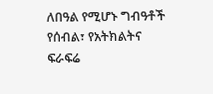ለበዓል የሚሆኑ ግብዓቶች የሰብል፣ የአትክልትና ፍራፍሬ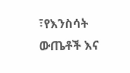፣የእንስሳት ውጤቶች እና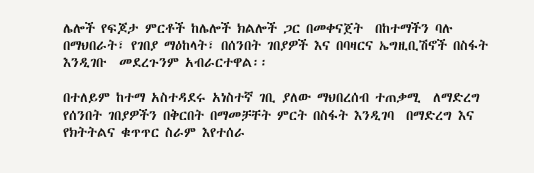ሌሎች የፍጆታ ምርቶች ከሌሎች ክልሎች ጋር በመቀናጀት  በከተማችን ባሉ በማህበራት፣ የገበያ ማዕከላት፣ በሰንበት ገበያዎች እና በባዛርና ኤግዚቢሽኖች በስፋት እንዲገቡ  መደረጉንም አብራርተዋል፡፡

በተለይም ከተማ አስተዳደሩ አነስተኛ ገቢ ያለው ማህበረሰብ ተጠቃሚ  ለማድረግ  የሰንበት ገበያዎችን በቅርበት በማመቻቸት ምርት በስፋት እንዲገባ  በማድረግ እና የክትትልና ቁጥጥር ስራም እየተሰራ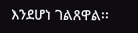እንደሆነ ገልጸዋል፡፡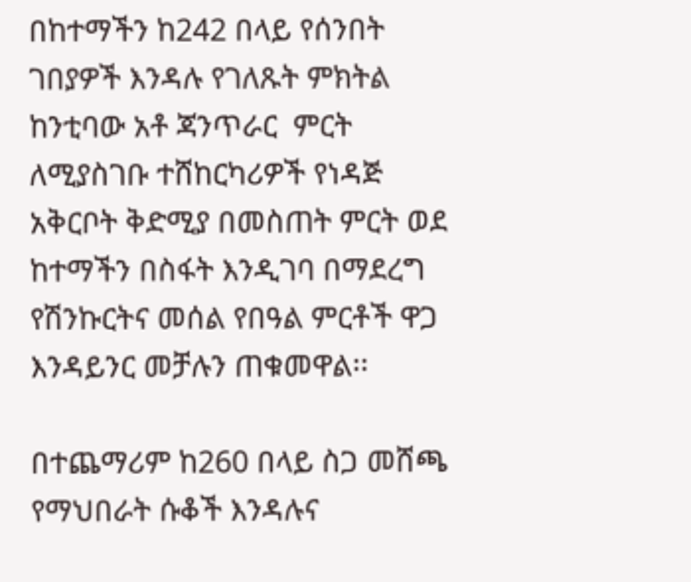በከተማችን ከ242 በላይ የሰንበት ገበያዎች እንዳሉ የገለጹት ምክትል ከንቲባው አቶ ጃንጥራር  ምርት ለሚያስገቡ ተሸከርካሪዎች የነዳጅ አቅርቦት ቅድሚያ በመስጠት ምርት ወደ ከተማችን በስፋት እንዲገባ በማደረግ የሽንኩርትና መሰል የበዓል ምርቶች ዋጋ እንዳይንር መቻሉን ጠቁመዋል፡፡

በተጨማሪም ከ260 በላይ ስጋ መሸጫ የማህበራት ሱቆች እንዳሉና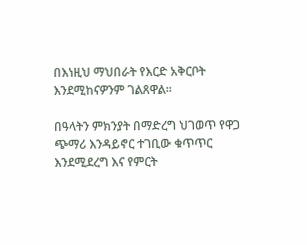በእነዚህ ማህበራት የእርድ አቅርቦት እንደሚከናዎንም ገልጸዋል፡፡

በዓላትን ምክንያት በማድረግ ህገወጥ የዋጋ ጭማሪ እንዳይኖር ተገቢው ቁጥጥር እንደሚደረግ እና የምርት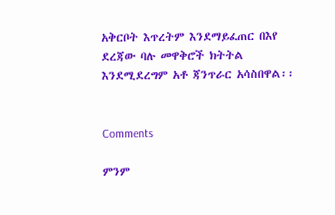አቅርቦት እጥረትም እንደማይፈጠር በእየ ደረጃው ባሉ መዋቅሮች ክትትል እንደሚደረግም አቶ ጃንጥራር አሳስበዋል፡፡


Comments

ምንም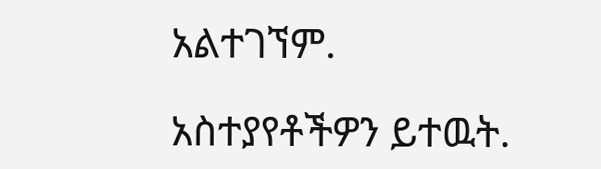አልተገኘም.

አስተያየቶችዎን ይተዉት.